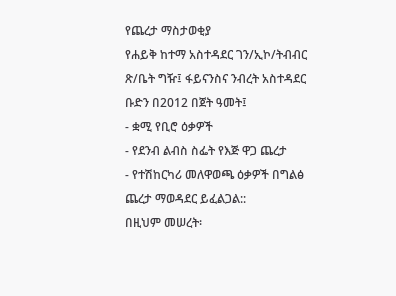የጨረታ ማስታወቂያ
የሐይቅ ከተማ አስተዳደር ገን/ኢኮ/ትብብር ጽ/ቤት ግዥ፤ ፋይናንስና ንብረት አስተዳደር ቡድን በ2012 በጀት ዓመት፤
- ቋሚ የቢሮ ዕቃዎች
- የደንብ ልብስ ስፌት የእጅ ዋጋ ጨረታ
- የተሽከርካሪ መለዋወጫ ዕቃዎች በግልፅ ጨረታ ማወዳደር ይፈልጋል::
በዚህም መሠረት፡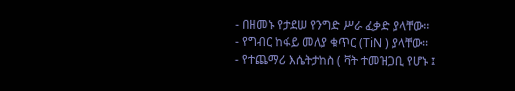- በዘመኑ የታደሠ የንግድ ሥራ ፈቃድ ያላቸው፡፡
- የግብር ከፋይ መለያ ቁጥር (TiN ) ያላቸው፡፡
- የተጨማሪ እሴትታከስ ( ቫት ተመዝጋቢ የሆኑ ፤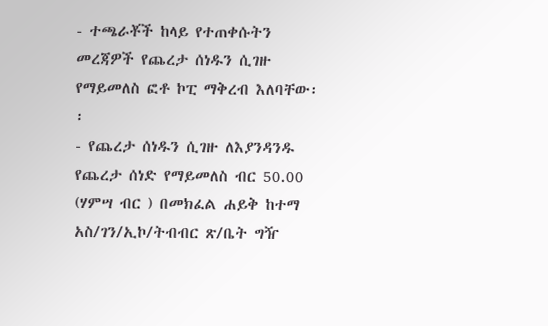- ተጫራቾች ከላይ የተጠቀሱትን መረጃዎች የጨረታ ሰነዱን ሲገዙ የማይመለስ ፎቶ ኮፒ ማቅረብ እለባቸው፡፡
- የጨረታ ሰነዱን ሲገዙ ለእያንዳንዱ የጨረታ ሰነድ የማይመለስ ብር 50.00 (ሃምሣ ብር ) በመክፈል ሐይቅ ከተማ አስ/ገን/ኢኮ/ትብብር ጽ/ቤት ግዥ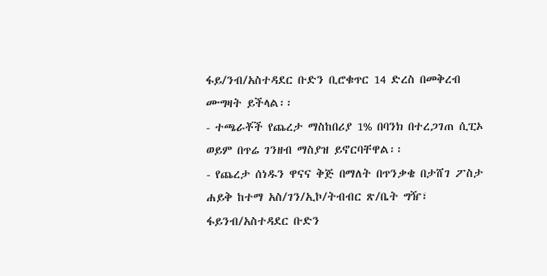ፋይ/ንብ/አስተዳደር ቡድን ቢሮቁጥር 14 ድረስ በመቅረብ ሙግዛት ይችላል፡፡
- ተጫራቾች የጨረታ ማስከበሪያ 1% በባንክ በተረጋገጠ ሲፒኦ ወይም በጥሬ ገንዘብ ማስያዝ ይኖርባቸዋል፡፡
- የጨረታ ሰነዱን ዋናና ቅጅ በማለት በጥንቃቄ በታሸገ ፖስታ ሐይቅ ከተማ አስ/ገን/ኢኮ/ትብብር ጽ/ቤት ግዥ፣ ፋይንብ/አስተዳደር ቡድን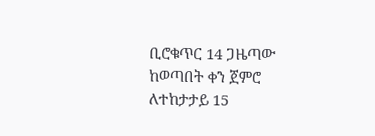ቢሮቁጥር 14 ጋዜጣው ከወጣበት ቀን ጀምሮ ለተከታታይ 15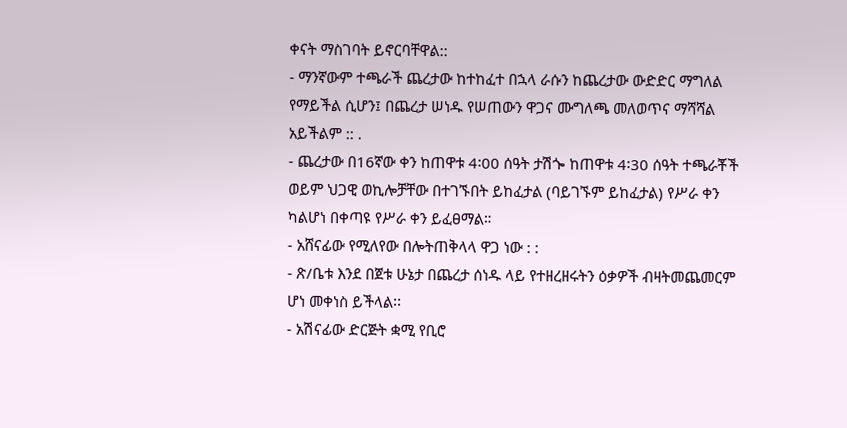ቀናት ማስገባት ይኖርባቸዋል::
- ማንኛውም ተጫራች ጨረታው ከተከፈተ በኋላ ራሱን ከጨረታው ውድድር ማግለል የማይችል ሲሆን፤ በጨረታ ሠነዱ የሠጠውን ዋጋና ሙግለጫ መለወጥና ማሻሻል አይችልም :: .
- ጨረታው በ16ኛው ቀን ከጠዋቱ 4፡00 ሰዓት ታሽጐ ከጠዋቱ 4፡30 ሰዓት ተጫራቾች ወይም ህጋዊ ወኪሎቻቸው በተገኙበት ይከፈታል (ባይገኙም ይከፈታል) የሥራ ቀን ካልሆነ በቀጣዩ የሥራ ቀን ይፈፀማል።
- አሸናፊው የሚለየው በሎትጠቅላላ ዋጋ ነው : :
- ጽ/ቤቱ እንደ በጀቱ ሁኔታ በጨረታ ሰነዱ ላይ የተዘረዘሩትን ዕቃዎች ብዛትመጨመርም ሆነ መቀነስ ይችላል፡፡
- አሽናፊው ድርጅት ቋሚ የቢሮ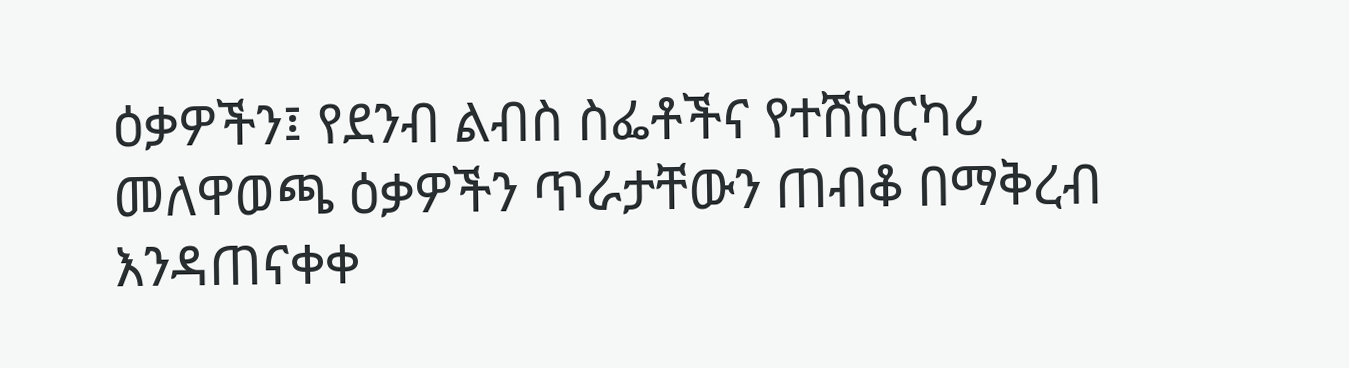ዕቃዎችን፤ የደንብ ልብስ ስፌቶችና የተሽከርካሪ መለዋወጫ ዕቃዎችን ጥራታቸውን ጠብቆ በማቅረብ እንዳጠናቀቀ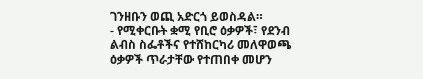ገንዘቡን ወጪ አድርጎ ይወስዳል።
- የሚቀርቡት ቋሚ የቢሮ ዕቃዎች፣ የደንብ ልብስ ስፌቶችና የተሸከርካሪ መለዋወጫ ዕቃዎች ጥራታቸው የተጠበቀ መሆን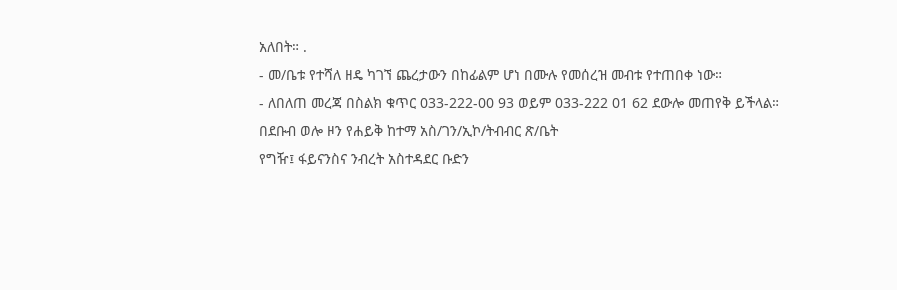አለበት። .
- መ/ቤቱ የተሻለ ዘዴ ካገኘ ጨረታውን በከፊልም ሆነ በሙሉ የመሰረዝ መብቱ የተጠበቀ ነው።
- ለበለጠ መረጃ በስልክ ቁጥር 033-222-00 93 ወይም 033-222 01 62 ደውሎ መጠየቅ ይችላል።
በደቡብ ወሎ ዞን የሐይቅ ከተማ አስ/ገን/ኢኮ/ትብብር ጽ/ቤት
የግዥ፤ ፋይናንስና ንብረት አስተዳደር ቡድን